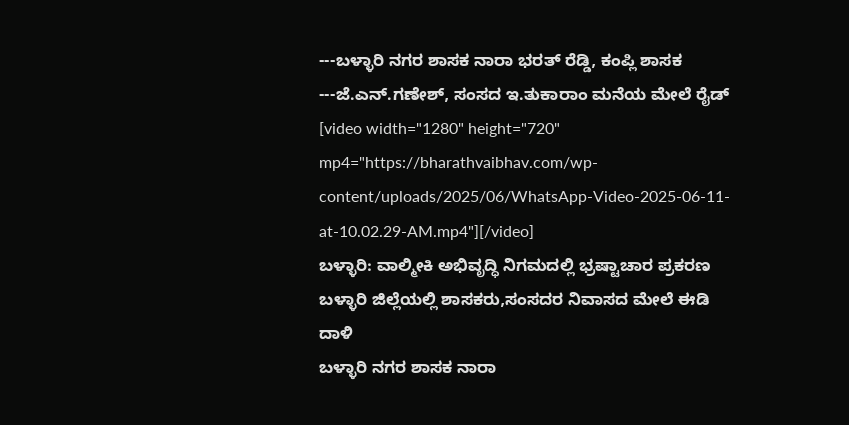---ಬಳ್ಳಾರಿ ನಗರ ಶಾಸಕ ನಾರಾ ಭರತ್ ರೆಡ್ಡಿ, ಕಂಪ್ಲಿ ಶಾಸಕ
---ಜೆ.ಎನ್.ಗಣೇಶ್, ಸಂಸದ ಇ.ತುಕಾರಾಂ ಮನೆಯ ಮೇಲೆ ರೈಡ್
[video width="1280" height="720" mp4="https://bharathvaibhav.com/wp-content/uploads/2025/06/WhatsApp-Video-2025-06-11-at-10.02.29-AM.mp4"][/video]
ಬಳ್ಳಾರಿ: ವಾಲ್ಮೀಕಿ ಅಭಿವೃದ್ಧಿ ನಿಗಮದಲ್ಲಿ ಭ್ರಷ್ಟಾಚಾರ ಪ್ರಕರಣ
ಬಳ್ಳಾರಿ ಜಿಲ್ಲೆಯಲ್ಲಿ ಶಾಸಕರು,ಸಂಸದರ ನಿವಾಸದ ಮೇಲೆ ಈಡಿ ದಾಳಿ
ಬಳ್ಳಾರಿ ನಗರ ಶಾಸಕ ನಾರಾ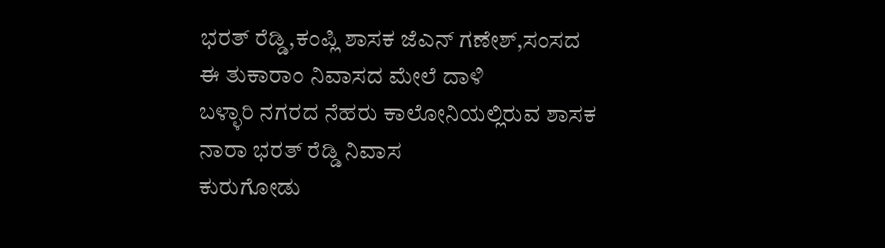ಭರತ್ ರೆಡ್ಡಿ,ಕಂಪ್ಲಿ ಶಾಸಕ ಜೆಎನ್ ಗಣೇಶ್,ಸಂಸದ ಈ ತುಕಾರಾಂ ನಿವಾಸದ ಮೇಲೆ ದಾಳಿ
ಬಳ್ಳಾರಿ ನಗರದ ನೆಹರು ಕಾಲೋನಿಯಲ್ಲಿರುವ ಶಾಸಕ ನಾರಾ ಭರತ್ ರೆಡ್ಡಿ ನಿವಾಸ
ಕುರುಗೋಡು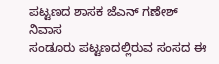ಪಟ್ಟಣದ ಶಾಸಕ ಜೆಎನ್ ಗಣೇಶ್ ನಿವಾಸ
ಸಂಡೂರು ಪಟ್ಟಣದಲ್ಲಿರುವ ಸಂಸದ ಈ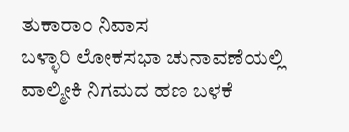ತುಕಾರಾಂ ನಿವಾಸ
ಬಳ್ಳಾರಿ ಲೋಕಸಭಾ ಚುನಾವಣೆಯಲ್ಲಿ ವಾಲ್ಮೀಕಿ ನಿಗಮದ ಹಣ ಬಳಕೆ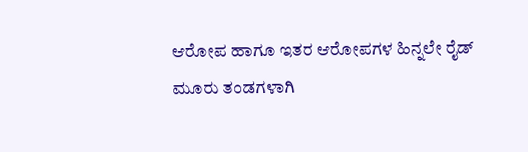ಆರೋಪ ಹಾಗೂ ಇತರ ಆರೋಪಗಳ ಹಿನ್ನಲೇ ರೈಡ್
ಮೂರು ತಂಡಗಳಾಗಿ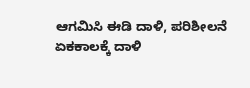ಆಗಮಿಸಿ ಈಡಿ ದಾಳಿ, ಪರಿಶೀಲನೆ
ಏಕಕಾಲಕ್ಕೆ ದಾಳಿ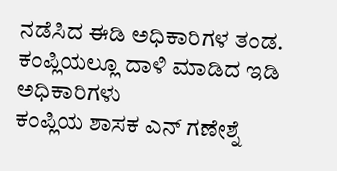ನಡೆಸಿದ ಈಡಿ ಅಧಿಕಾರಿಗಳ ತಂಡ.
ಕಂಪ್ಲಿಯಲ್ಲೂ ದಾಳಿ ಮಾಡಿದ ಇಡಿ ಅಧಿಕಾರಿಗಳು
ಕಂಪ್ಲಿಯ ಶಾಸಕ ಎನ್ ಗಣೇಶ್ನೆ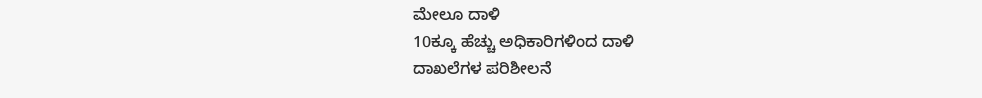ಮೇಲೂ ದಾಳಿ
10ಕ್ಕೂ ಹೆಚ್ಚು ಅಧಿಕಾರಿಗಳಿಂದ ದಾಳಿ
ದಾಖಲೆಗಳ ಪರಿಶೀಲನೆ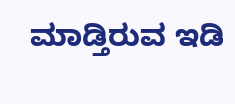ಮಾಡ್ತಿರುವ ಇಡಿ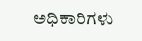ಅಧಿಕಾರಿಗಳು